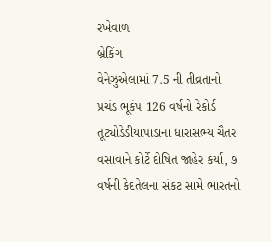રખેવાળ
બ્રેકિંગ
વેનેઝુએલામાં 7.5 ની તીવ્રતાનો પ્રચંડ ભૂકંપ 126 વર્ષનો રેકોર્ડ તૂટ્યોડેડીયાપાડાના ધારાસભ્ય ચૈતર વસાવાને કોર્ટે દોષિત જાહેર કર્યા, ૭ વર્ષની કેદતેલના સંકટ સામે ભારતનો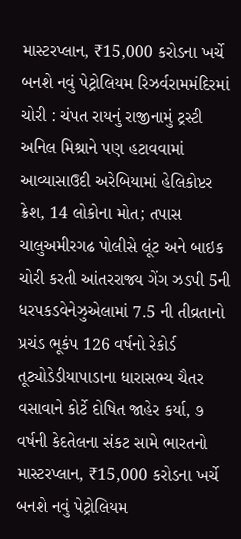માસ્ટરપ્લાન, ₹15,000 કરોડના ખર્ચે બનશે નવું પેટ્રોલિયમ રિઝર્વરામમંદિરમાં ચોરી : ચંપત રાયનું રાજીનામું ટ્રસ્ટી અનિલ મિશ્રાને પણ હટાવવામાં આવ્યાસાઉદી અરેબિયામાં હેલિકોપ્ટર ક્રેશ, 14 લોકોના મોત; તપાસ ચાલુઅમીરગઢ પોલીસે લૂંટ અને બાઇક ચોરી કરતી આંતરરાજ્ય ગેંગ ઝડપી 5ની ધરપકડવેનેઝુએલામાં 7.5 ની તીવ્રતાનો પ્રચંડ ભૂકંપ 126 વર્ષનો રેકોર્ડ તૂટ્યોડેડીયાપાડાના ધારાસભ્ય ચૈતર વસાવાને કોર્ટે દોષિત જાહેર કર્યા, ૭ વર્ષની કેદતેલના સંકટ સામે ભારતનો માસ્ટરપ્લાન, ₹15,000 કરોડના ખર્ચે બનશે નવું પેટ્રોલિયમ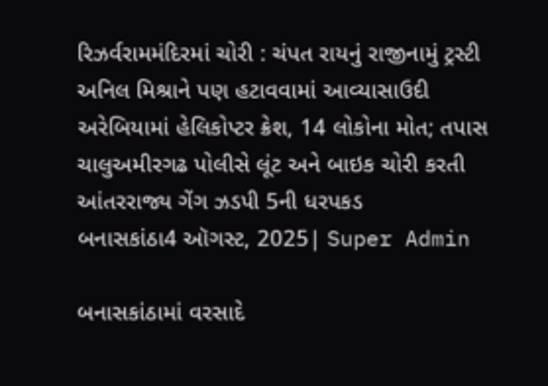રિઝર્વરામમંદિરમાં ચોરી : ચંપત રાયનું રાજીનામું ટ્રસ્ટી અનિલ મિશ્રાને પણ હટાવવામાં આવ્યાસાઉદી અરેબિયામાં હેલિકોપ્ટર ક્રેશ, 14 લોકોના મોત; તપાસ ચાલુઅમીરગઢ પોલીસે લૂંટ અને બાઇક ચોરી કરતી આંતરરાજ્ય ગેંગ ઝડપી 5ની ધરપકડ
બનાસકાંઠા4 ઑગસ્ટ, 2025| Super Admin

બનાસકાંઠામાં વરસાદે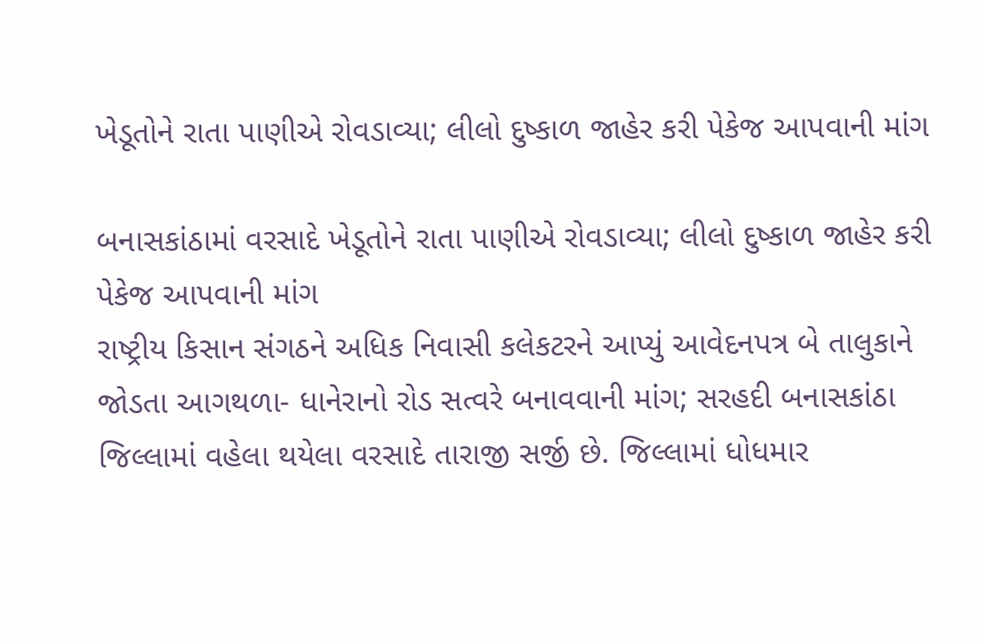ખેડૂતોને રાતા પાણીએ રોવડાવ્યા; લીલો દુષ્કાળ જાહેર કરી પેકેજ આપવાની માંગ

બનાસકાંઠામાં વરસાદે ખેડૂતોને રાતા પાણીએ રોવડાવ્યા; લીલો દુષ્કાળ જાહેર કરી પેકેજ આપવાની માંગ
રાષ્ટ્રીય કિસાન સંગઠને અધિક નિવાસી કલેકટરને આપ્યું આવેદનપત્ર બે તાલુકાને જોડતા આગથળા- ધાનેરાનો રોડ સત્વરે બનાવવાની માંગ; સરહદી બનાસકાંઠા જિલ્લામાં વહેલા થયેલા વરસાદે તારાજી સર્જી છે. જિલ્લામાં ધોધમાર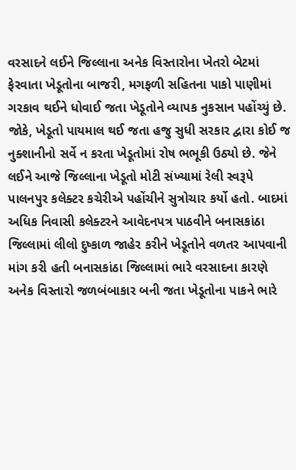વરસાદને લઈને જિલ્લાના અનેક વિસ્તારોના ખેતરો બેટમાં ફેરવાતા ખેડૂતોના બાજરી, મગફળી સહિતના પાકો પાણીમાં ગરકાવ થઈને ધોવાઈ જતા ખેડૂતોને વ્યાપક નુકસાન પહોંચ્યું છે. જોકે, ખેડૂતો પાયમાલ થઈ જતા હજુ સુધી સરકાર દ્વારા કોઈ જ નુક્શાનીનો સર્વે ન કરતા ખેડૂતોમાં રોષ ભભૂકી ઉઠ્યો છે. જેને લઈને આજે જિલ્લાના ખેડૂતો મોટી સંખ્યામાં રેલી સ્વરૂપે પાલનપુર કલેક્ટર કચેરીએ પહોંચીને સુત્રોચાર કર્યો હતો. બાદમાં અધિક નિવાસી કલેક્ટરને આવેદનપત્ર પાઠવીને બનાસકાંઠા જિલ્લામાં લીલો દુષ્કાળ જાહેર કરીને ખેડૂતોને વળતર આપવાની માંગ કરી હતી બનાસકાંઠા જિલ્લામાં ભારે વરસાદના કારણે અનેક વિસ્તારો જળબંબાકાર બની જતા ખેડૂતોના પાકને ભારે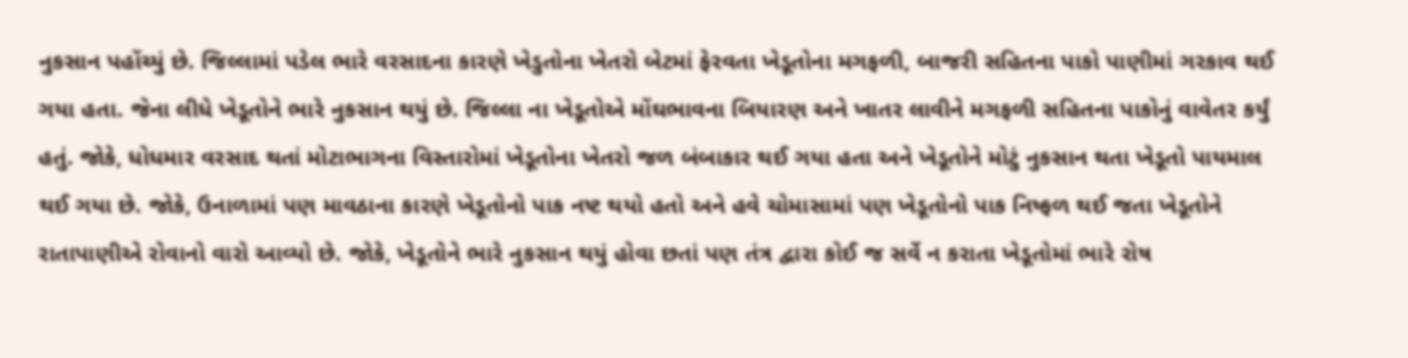નુકસાન પહોંચ્યું છે. જિલ્લામાં પડેલ ભારે વરસાદના કારણે ખેડુતોના ખેતરો બેટમાં ફેરવતા ખેડૂતોના મગફળી, બાજરી સહિતના પાકો પાણીમાં ગરકાવ થઈ ગયા હતા. જેના લીધે ખેડૂતોને ભારે નુકસાન થયું છે. જિલ્લા ના ખેડૂતોએ મોંઘભાવના બિયારણ અને ખાતર લાવીને મગફળી સહિતના પાકોનું વાવેતર કર્યું હતું. જોકે, ધોધમાર વરસાદ થતાં મોટાભાગના વિસ્તારોમાં ખેડૂતોના ખેતરો જળ બંબાકાર થઈ ગયા હતા અને ખેડૂતોને મોટું નુકસાન થતા ખેડૂતો પાયમાલ થઈ ગયા છે. જોકે, ઉનાળામાં પણ માવઠાના કારણે ખેડૂતોનો પાક નષ્ટ થયો હતો અને હવે ચોમાસામાં પણ ખેડૂતોનો પાક નિષ્ફળ થઈ જતા ખેડૂતોને રાતાપાણીએ રોવાનો વારો આવ્યો છે. જોકે, ખેડૂતોને ભારે નુકસાન થયું હોવા છતાં પણ તંત્ર દ્વારા કોઈ જ સર્વે ન કરાતા ખેડૂતોમાં ભારે રોષ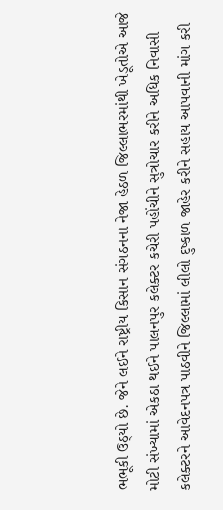ભભૂકી ઉઠ્યો છે. જેને લઈને રાષ્ટ્રીય કિસાન સંગઠનના નેજા હેઠળ જિલ્લાભરમાંથી ખેડૂતોએ આજે મોટી સંખ્યામાં એકઠા થઈને પાલનપુર કલેક્ટર કચેરી પહોંચીને સુત્રોચાર કરીને અધિક નિવાસી કલેક્ટરને આવેદનપત્ર પાઠવીને જિલ્લામાં લીલો દુષ્કાળ જાહેર કરીને સહાય આપવાની માંગ કરી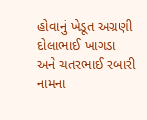હોવાનું ખેડૂત અગ્રણી દોલાભાઈ ખાગડા અને ચતરભાઈ રબારી નામના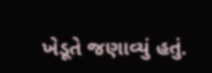ખેડૂતે જણાવ્યું હતું.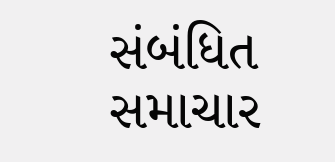સંબંધિત સમાચાર